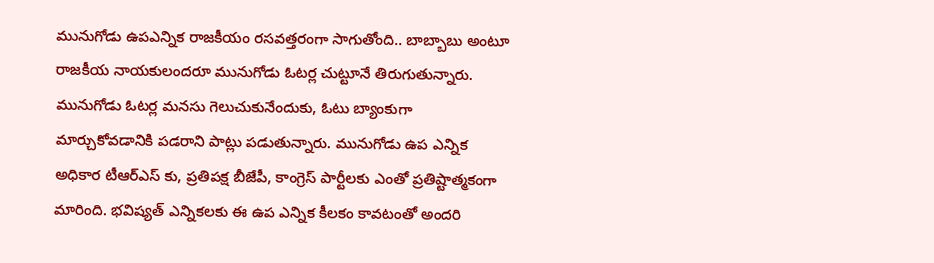మునుగోడు ఉపఎన్నిక రాజకీయం రసవత్తరంగా సాగుతోంది.. బాబ్బాబు అంటూ రాజకీయ నాయకులందరూ మునుగోడు ఓటర్ల చుట్టూనే తిరుగుతున్నారు. మునుగోడు ఓటర్ల మనసు గెలుచుకునేందుకు, ఓటు బ్యాంకుగా మార్చుకోవడానికి పడరాని పాట్లు పడుతున్నారు. మునుగోడు ఉప ఎన్నిక అధికార టీఆర్ఎస్ కు, ప్రతిపక్ష బీజేపీ, కాంగ్రెస్ పార్టీలకు ఎంతో ప్రతిష్టాత్మకంగా మారింది. భవిష్యత్ ఎన్నికలకు ఈ ఉప ఎన్నిక కీలకం కావటంతో అందరి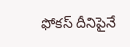ఫోకస్ దీనిపైనే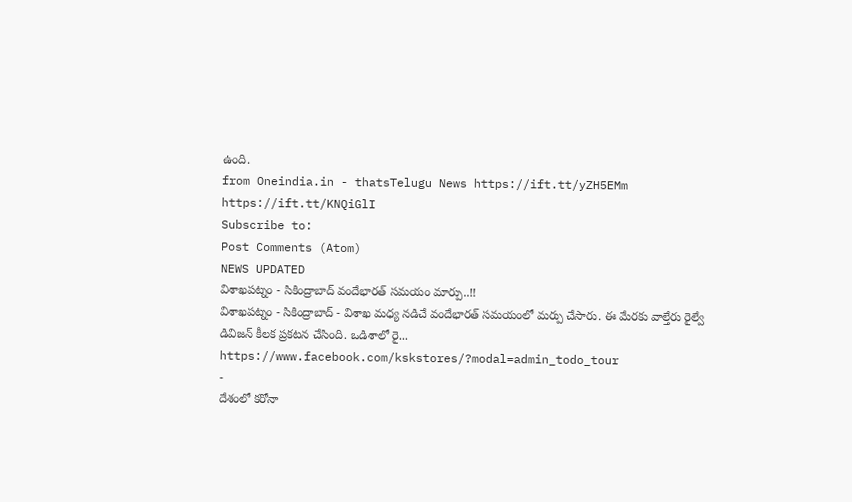ఉంది.
from Oneindia.in - thatsTelugu News https://ift.tt/yZH5EMm
https://ift.tt/KNQiGlI
Subscribe to:
Post Comments (Atom)
NEWS UPDATED
విశాఖపట్నం - సికింద్రాబాద్ వందేభారత్ సమయం మార్పు..!!
విశాఖపట్నం - సికింద్రాబాద్ - విశాఖ మధ్య నడిచే వందేభారత్ సమయంలో మర్పు చేసారు. ఈ మేరకు వాల్తేరు రైల్వే డివిజన్ కీలక ప్రకటన చేసింది. ఒడిశాలో రై...
https://www.facebook.com/kskstores/?modal=admin_todo_tour
-
దేశంలో కరోనా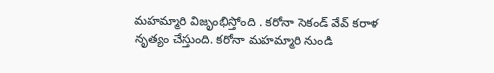మహమ్మారి విజృంభిస్తోంది . కరోనా సెకండ్ వేవ్ కరాళ నృత్యం చేస్తుంది. కరోనా మహమ్మారి నుండి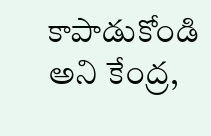కాపాడుకోండి అని కేంద్ర,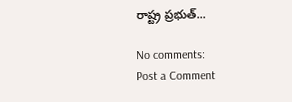రాష్ట్ర ప్రభుత్...

No comments:
Post a Comment